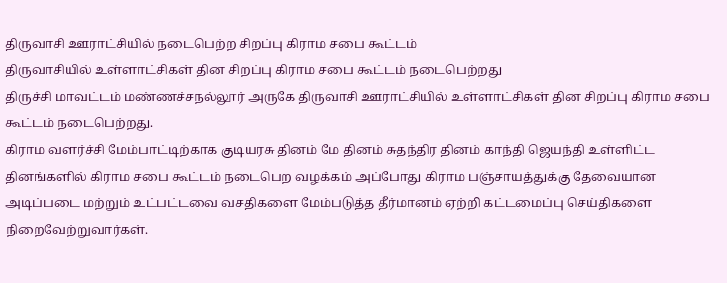திருவாசி ஊராட்சியில் நடைபெற்ற சிறப்பு கிராம சபை கூட்டம்
திருவாசியில் உள்ளாட்சிகள் தின சிறப்பு கிராம சபை கூட்டம் நடைபெற்றது
திருச்சி மாவட்டம் மண்ணச்சநல்லூர் அருகே திருவாசி ஊராட்சியில் உள்ளாட்சிகள் தின சிறப்பு கிராம சபை கூட்டம் நடைபெற்றது.
கிராம வளர்ச்சி மேம்பாட்டிற்காக குடியரசு தினம் மே தினம் சுதந்திர தினம் காந்தி ஜெயந்தி உள்ளிட்ட தினங்களில் கிராம சபை கூட்டம் நடைபெற வழக்கம் அப்போது கிராம பஞ்சாயத்துக்கு தேவையான அடிப்படை மற்றும் உட்பட்டவை வசதிகளை மேம்படுத்த தீர்மானம் ஏற்றி கட்டமைப்பு செய்திகளை நிறைவேற்றுவார்கள்.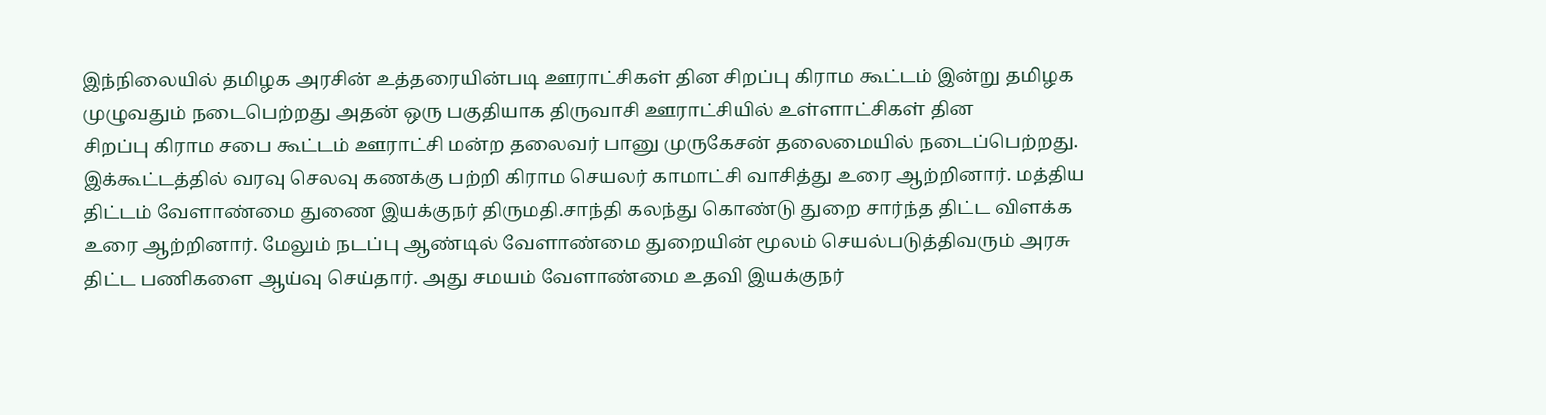இந்நிலையில் தமிழக அரசின் உத்தரையின்படி ஊராட்சிகள் தின சிறப்பு கிராம கூட்டம் இன்று தமிழக முழுவதும் நடைபெற்றது அதன் ஒரு பகுதியாக திருவாசி ஊராட்சியில் உள்ளாட்சிகள் தின
சிறப்பு கிராம சபை கூட்டம் ஊராட்சி மன்ற தலைவர் பானு முருகேசன் தலைமையில் நடைப்பெற்றது.
இக்கூட்டத்தில் வரவு செலவு கணக்கு பற்றி கிராம செயலர் காமாட்சி வாசித்து உரை ஆற்றினார். மத்திய திட்டம் வேளாண்மை துணை இயக்குநர் திருமதி.சாந்தி கலந்து கொண்டு துறை சார்ந்த திட்ட விளக்க உரை ஆற்றினார். மேலும் நடப்பு ஆண்டில் வேளாண்மை துறையின் மூலம் செயல்படுத்திவரும் அரசு திட்ட பணிகளை ஆய்வு செய்தார். அது சமயம் வேளாண்மை உதவி இயக்குநர்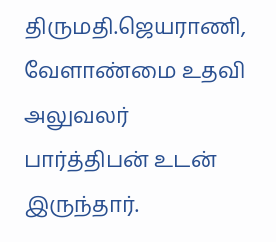திருமதி.ஜெயராணி, வேளாண்மை உதவி அலுவலர் பார்த்திபன் உடன் இருந்தார்.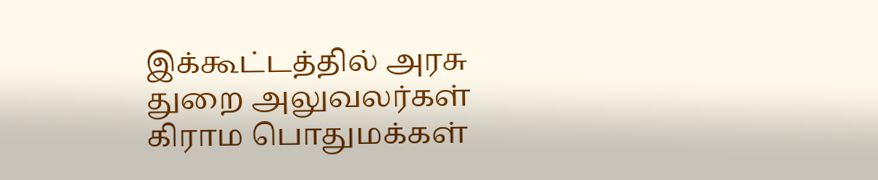இக்கூட்டத்தில் அரசு துறை அலுவலர்கள் கிராம பொதுமக்கள்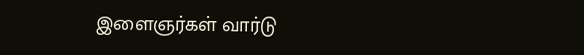இளைஞர்கள் வார்டு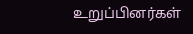உறுப்பினர்கள்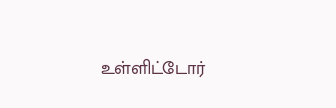உள்ளிட்டோர்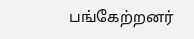பங்கேற்றனர்